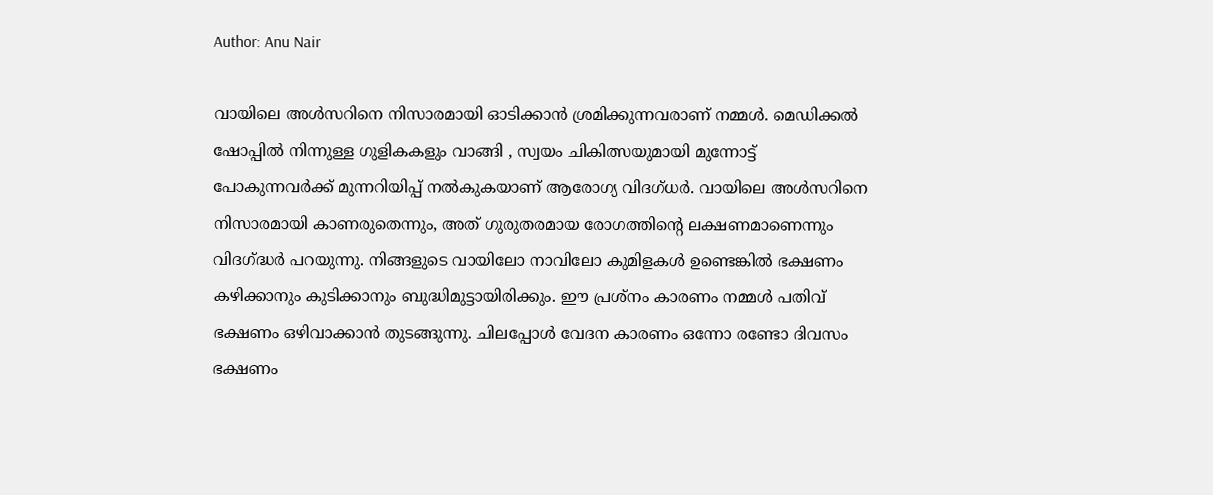Author: Anu Nair

വായിലെ അൾസറിനെ നിസാരമായി ഓടിക്കാൻ ശ്രമിക്കുന്നവരാണ് നമ്മൾ. മെഡിക്കൽ ഷോപ്പിൽ നിന്നുള്ള ഗുളികകളും വാങ്ങി , സ്വയം ചികിത്സയുമായി മുന്നോട്ട് പോകുന്നവർക്ക് മുന്നറിയിപ്പ് നൽകുകയാണ് ആരോഗ്യ വിദഗ്ധർ. വായിലെ അൾസറിനെ നിസാരമായി കാണരുതെന്നും, അത് ഗുരുതരമായ രോഗത്തിന്റെ ലക്ഷണമാണെന്നും വിദഗ്ദ്ധർ പറയുന്നു. നിങ്ങളുടെ വായിലോ നാവിലോ കുമിളകൾ ഉണ്ടെങ്കിൽ ഭക്ഷണം കഴിക്കാനും കുടിക്കാനും ബുദ്ധിമുട്ടായിരിക്കും. ഈ പ്രശ്നം കാരണം നമ്മൾ പതിവ് ഭക്ഷണം ഒഴിവാക്കാൻ തുടങ്ങുന്നു. ചിലപ്പോൾ വേദന കാരണം ഒന്നോ രണ്ടോ ദിവസം ഭക്ഷണം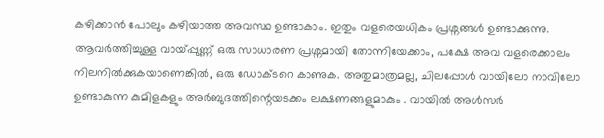കഴിക്കാൻ പോലും കഴിയാത്ത അവസ്ഥ ഉണ്ടാകാം. ഇതും വളരെയധികം പ്രശ്നങ്ങൾ ഉണ്ടാക്കുന്നു. ആവർത്തിച്ചുള്ള വായ്പ്പുണ്ണ് ഒരു സാധാരണ പ്രശ്നമായി തോന്നിയേക്കാം, പക്ഷേ അവ വളരെക്കാലം നിലനിൽക്കുകയാണെങ്കിൽ, ഒരു ഡോക്ടറെ കാണുക. അതുമാത്രമല്ല, ചിലപ്പോൾ വായിലോ നാവിലോ ഉണ്ടാകുന്ന കുമിളകളും അർബുദത്തിന്റെയടക്കം ലക്ഷണങ്ങളുമാകും . വായിൽ അൾസർ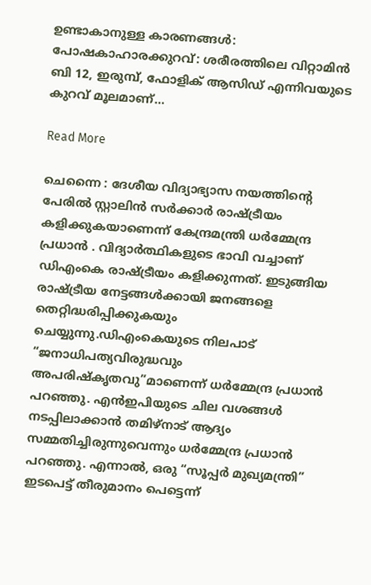ഉണ്ടാകാനുള്ള കാരണങ്ങൾ: പോഷകാഹാരക്കുറവ്: ശരീരത്തിലെ വിറ്റാമിൻ ബി 12, ഇരുമ്പ്, ഫോളിക് ആസിഡ് എന്നിവയുടെ കുറവ് മൂലമാണ്…

Read More

ചെന്നൈ : ദേശീയ വിദ്യാഭ്യാസ നയത്തിന്റെ പേരിൽ സ്റ്റാലിൻ സർക്കാർ രാഷ്ട്രീയം കളിക്കുകയാണെന്ന് കേന്ദ്രമന്ത്രി ധർമ്മേന്ദ്ര പ്രധാൻ . വിദ്യാർത്ഥികളുടെ ഭാവി വച്ചാണ് ഡിഎംകെ രാഷ്ട്രീയം കളിക്കുന്നത്. ഇടുങ്ങിയ രാഷ്ട്രീയ നേട്ടങ്ങൾക്കായി ജനങ്ങളെ തെറ്റിദ്ധരിപ്പിക്കുകയും ചെയ്യുന്നു.ഡിഎംകെയുടെ നിലപാട് “ജനാധിപത്യവിരുദ്ധവും അപരിഷ്‌കൃതവു”മാണെന്ന് ധർമ്മേന്ദ്ര പ്രധാൻ പറഞ്ഞു. എൻഇപിയുടെ ചില വശങ്ങൾ നടപ്പിലാക്കാൻ തമിഴ്‌നാട് ആദ്യം സമ്മതിച്ചിരുന്നുവെന്നും ധർമ്മേന്ദ്ര പ്രധാൻ പറഞ്ഞു. എന്നാൽ, ഒരു “സൂപ്പർ മുഖ്യമന്ത്രി” ഇടപെട്ട് തീരുമാനം പെട്ടെന്ന്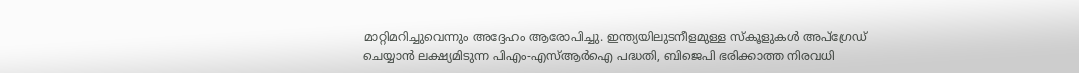മാറ്റിമറിച്ചുവെന്നും അദ്ദേഹം ആരോപിച്ചു. ഇന്ത്യയിലുടനീളമുള്ള സ്‌കൂളുകൾ അപ്‌ഗ്രേഡ് ചെയ്യാൻ ലക്ഷ്യമിടുന്ന പിഎം-എസ്‌ആർഐ പദ്ധതി, ബിജെപി ഭരിക്കാത്ത നിരവധി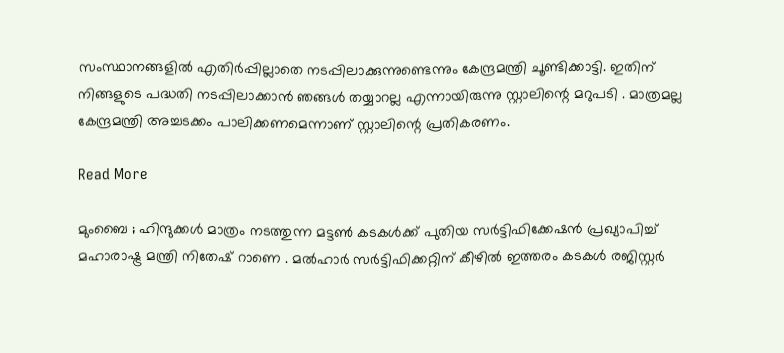സംസ്ഥാനങ്ങളിൽ എതിർപ്പില്ലാതെ നടപ്പിലാക്കുന്നുണ്ടെന്നും കേന്ദ്രമന്ത്രി ചൂണ്ടിക്കാട്ടി. ഇതിന് നിങ്ങളുടെ പദ്ധതി നടപ്പിലാക്കാൻ ഞങ്ങൾ തയ്യാറല്ല എന്നായിരുന്നു സ്റ്റാലിന്റെ മറുപടി . മാത്രമല്ല കേന്ദ്രമന്ത്രി അച്ചടക്കം പാലിക്കണമെന്നാണ് സ്റ്റാലിന്റെ പ്രതികരണം.

Read More

മുംബൈ ; ഹിന്ദുക്കൾ മാത്രം നടത്തുന്ന മട്ടൺ കടകൾക്ക് പുതിയ സർട്ടിഫിക്കേഷൻ പ്രഖ്യാപിച്ച് മഹാരാഷ്ട്ര മന്ത്രി നിതേഷ് റാണെ . മൽഹാർ സർട്ടിഫിക്കറ്റിന് കീഴിൽ ഇത്തരം കടകൾ രജിസ്റ്റർ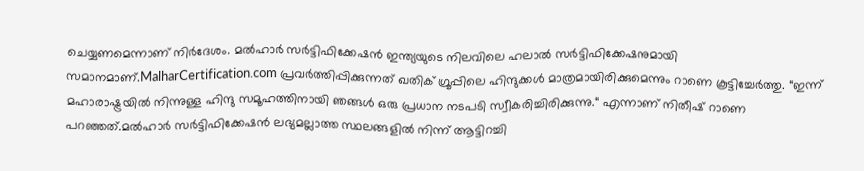ചെയ്യണമെന്നാണ് നിർദേശം. മൽഹാർ സർട്ടിഫിക്കേഷൻ ഇന്ത്യയുടെ നിലവിലെ ഹലാൽ സർട്ടിഫിക്കേഷനുമായി സമാനമാണ്.MalharCertification.com പ്രവർത്തിപ്പിക്കുന്നത് ഖതിക് ഗ്രൂപ്പിലെ ഹിന്ദുക്കൾ മാത്രമായിരിക്കുമെന്നും റാണെ കൂട്ടിച്ചേർത്തു. “ഇന്ന് മഹാരാഷ്ട്രയിൽ നിന്നുള്ള ഹിന്ദു സമൂഹത്തിനായി ഞങ്ങൾ ഒരു പ്രധാന നടപടി സ്വീകരിച്ചിരിക്കുന്നു.“ എന്നാണ് നിതീഷ് റാണെ പറഞ്ഞത്.മൽഹാർ സർട്ടിഫിക്കേഷൻ ലഭ്യമല്ലാത്ത സ്ഥലങ്ങളിൽ നിന്ന് ആട്ടിറച്ചി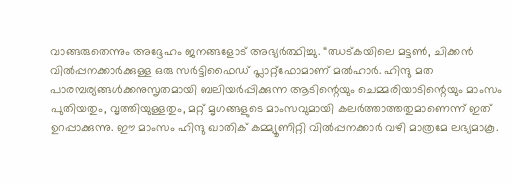വാങ്ങരുതെന്നും അദ്ദേഹം ജനങ്ങളോട് അഭ്യർത്ഥിച്ചു. “ഝട്കയിലെ മട്ടൺ, ചിക്കൻ വിൽപ്പനക്കാർക്കുള്ള ഒരു സർട്ടിഫൈഡ് പ്ലാറ്റ്‌ഫോമാണ് മൽഹാർ. ഹിന്ദു മത പാരമ്പര്യങ്ങൾക്കനുസൃതമായി ബലിയർപ്പിക്കുന്ന ആടിന്റെയും ചെമ്മരിയാടിന്റെയും മാംസം പുതിയതും, വൃത്തിയുള്ളതും, മറ്റ് മൃഗങ്ങളുടെ മാംസവുമായി കലർത്താത്തതുമാണെന്ന് ഇത് ഉറപ്പാക്കുന്നു. ഈ മാംസം ഹിന്ദു ഖാതിക് കമ്മ്യൂണിറ്റി വിൽപ്പനക്കാർ വഴി മാത്രമേ ലഭ്യമാകൂ.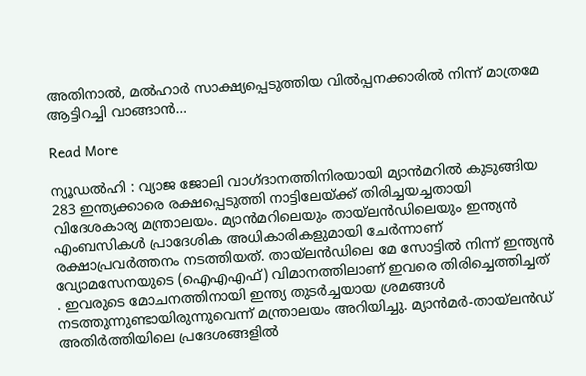അതിനാൽ, മൽഹാർ സാക്ഷ്യപ്പെടുത്തിയ വിൽപ്പനക്കാരിൽ നിന്ന് മാത്രമേ ആട്ടിറച്ചി വാങ്ങാൻ…

Read More

ന്യൂഡൽഹി : വ്യാജ ജോലി വാഗ്ദാനത്തിനിരയായി മ്യാൻമറിൽ കുടുങ്ങിയ 283 ഇന്ത്യക്കാരെ രക്ഷപ്പെടുത്തി നാട്ടിലേയ്ക്ക് തിരിച്ചയച്ചതായി വിദേശകാര്യ മന്ത്രാലയം. മ്യാൻമറിലെയും തായ്‌ലൻഡിലെയും ഇന്ത്യൻ എംബസികൾ പ്രാദേശിക അധികാരികളുമായി ചേർന്നാണ് രക്ഷാപ്രവർത്തനം നടത്തിയത്. തായ്‌ലൻഡിലെ മേ സോട്ടിൽ നിന്ന് ഇന്ത്യൻ വ്യോമസേനയുടെ (ഐഎഎഫ്) വിമാനത്തിലാണ് ഇവരെ തിരിച്ചെത്തിച്ചത് . ഇവരുടെ മോചനത്തിനായി ഇന്ത്യ തുടർച്ചയായ ശ്രമങ്ങൾ നടത്തുന്നുണ്ടായിരുന്നുവെന്ന് മന്ത്രാലയം അറിയിച്ചു. മ്യാൻമർ-തായ്‌ലൻഡ് അതിർത്തിയിലെ പ്രദേശങ്ങളിൽ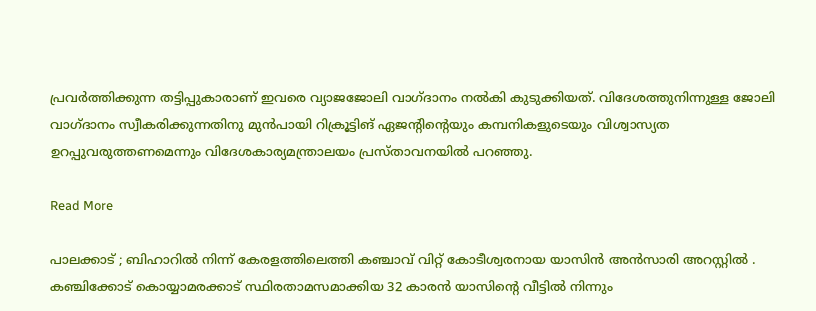പ്രവർത്തിക്കുന്ന തട്ടിപ്പുകാരാണ് ഇവരെ വ്യാജജോലി വാഗ്ദാനം നൽകി കുടുക്കിയത്. വിദേശത്തുനിന്നുള്ള ജോലി വാഗ്ദാനം സ്വീകരിക്കുന്നതിനു മുൻപായി റിക്രൂട്ടിങ് ഏജന്റിന്റെയും കമ്പനികളുടെയും വിശ്വാസ്യത ഉറപ്പുവരുത്തണമെന്നും വിദേശകാര്യമന്ത്രാലയം പ്രസ്താവനയിൽ പറഞ്ഞു.

Read More

പാലക്കാട് ; ബിഹാറിൽ നിന്ന് കേരളത്തിലെത്തി കഞ്ചാവ് വിറ്റ് കോടീശ്വരനായ യാസിൻ അൻസാരി അറസ്റ്റിൽ . കഞ്ചിക്കോട് കൊയ്യാമരക്കാട് സ്ഥിരതാമസമാക്കിയ 32 കാരൻ യാസിന്റെ വീട്ടിൽ നിന്നും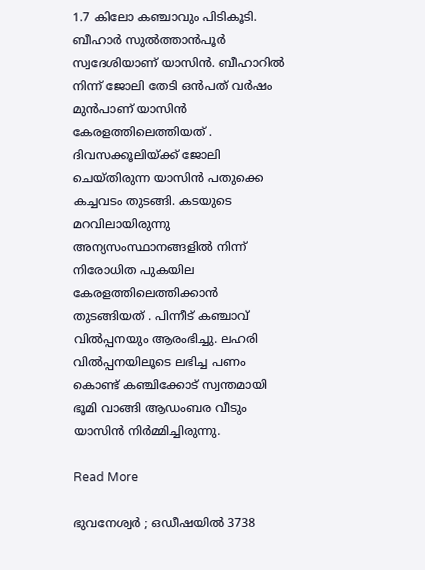1.7 കിലോ കഞ്ചാവും പിടികൂടി. ബീഹാർ സുൽത്താൻപൂർ സ്വദേശിയാണ് യാസിൻ. ബീഹാറിൽ നിന്ന് ജോലി തേടി ഒൻപത് വർഷം മുൻപാണ് യാസിൻ കേരളത്തിലെത്തിയത് . ദിവസക്കൂലിയ്ക്ക് ജോലി ചെയ്തിരുന്ന യാസിൻ പതുക്കെ കച്ചവടം തുടങ്ങി. കടയുടെ മറവിലായിരുന്നു അന്യസംസ്ഥാനങ്ങളിൽ നിന്ന് നിരോധിത പുകയില കേരളത്തിലെത്തിക്കാൻ തുടങ്ങിയത് . പിന്നീട് കഞ്ചാവ് വിൽപ്പനയും ആരംഭിച്ചു. ലഹരി വിൽപ്പനയിലൂടെ ലഭിച്ച പണം കൊണ്ട് കഞ്ചിക്കോട് സ്വന്തമായി ഭൂമി വാങ്ങി ആഡംബര വീടും യാസിൻ നിർമ്മിച്ചിരുന്നു.

Read More

ഭുവനേശ്വർ ; ഒഡീഷയിൽ 3738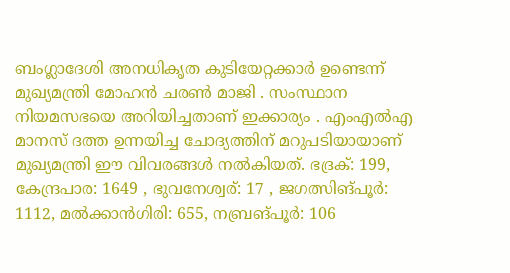ബംഗ്ലാദേശി അനധികൃത കുടിയേറ്റക്കാർ ഉണ്ടെന്ന് മുഖ്യമന്ത്രി മോഹൻ ചരൺ മാജി . സംസ്ഥാന നിയമസഭയെ അറിയിച്ചതാണ് ഇക്കാര്യം . എംഎൽഎ മാനസ് ദത്ത ഉന്നയിച്ച ചോദ്യത്തിന് മറുപടിയായാണ് മുഖ്യമന്ത്രി ഈ വിവരങ്ങൾ നൽകിയത്. ഭദ്രക്: 199, കേന്ദ്രപാര: 1649 , ഭുവനേശ്വര്: 17 , ജഗത്സിങ്പൂർ: 1112, മൽക്കാൻഗിരി: 655, നബ്രങ്പൂർ: 106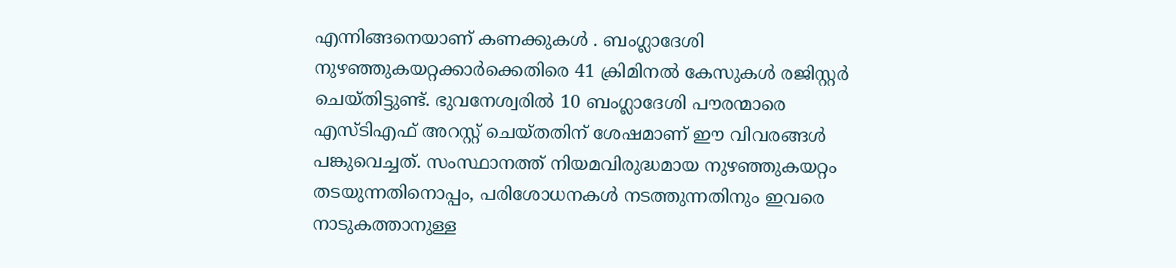എന്നിങ്ങനെയാണ് കണക്കുകൾ . ബംഗ്ലാദേശി നുഴഞ്ഞുകയറ്റക്കാർക്കെതിരെ 41 ക്രിമിനൽ കേസുകൾ രജിസ്റ്റർ ചെയ്തിട്ടുണ്ട്. ഭുവനേശ്വരിൽ 10 ബംഗ്ലാദേശി പൗരന്മാരെ എസ്ടിഎഫ് അറസ്റ്റ് ചെയ്തതിന് ശേഷമാണ് ഈ വിവരങ്ങൾ പങ്കുവെച്ചത്. സംസ്ഥാനത്ത് നിയമവിരുദ്ധമായ നുഴഞ്ഞുകയറ്റം തടയുന്നതിനൊപ്പം, പരിശോധനകൾ നടത്തുന്നതിനും ഇവരെ നാടുകത്താനുള്ള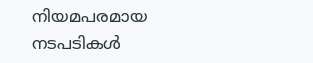നിയമപരമായ നടപടികൾ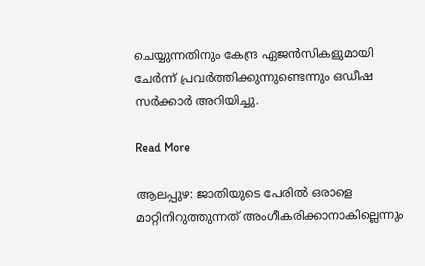ചെയ്യുന്നതിനും കേന്ദ്ര ഏജൻസികളുമായി ചേർന്ന് പ്രവർത്തിക്കുന്നുണ്ടെന്നും ഒഡീഷ സർക്കാർ അറിയിച്ചു.

Read More

ആലപ്പുഴ: ജാതിയുടെ പേരില്‍ ഒരാളെ മാറ്റിനിറുത്തുന്നത് അംഗീകരിക്കാനാകില്ലെന്നും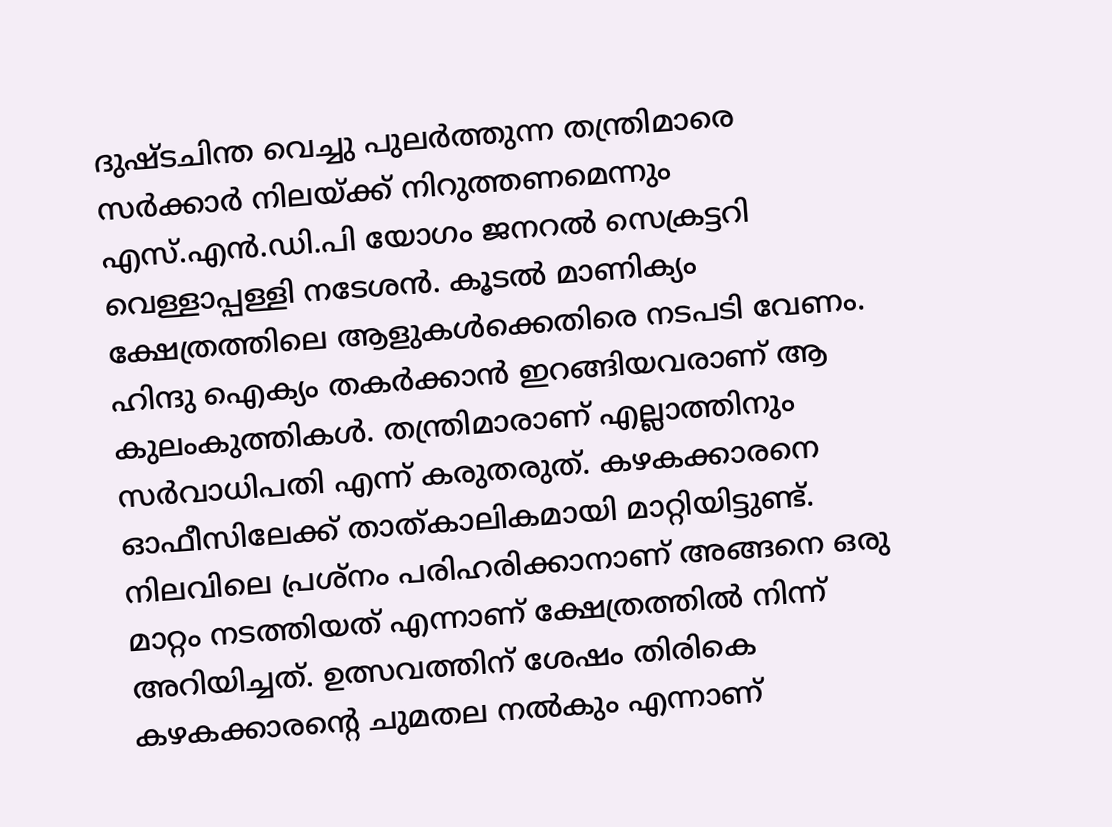ദുഷ്ടചിന്ത വെച്ചു പുലര്‍ത്തുന്ന തന്ത്രിമാരെ സര്‍ക്കാര്‍ നിലയ്ക്ക് നിറുത്തണമെന്നും എസ്.എന്‍.ഡി.പി യോഗം ജനറല്‍ സെക്രട്ടറി വെള്ളാപ്പള്ളി നടേശന്‍. കൂടല്‍ മാണിക്യം ക്ഷേത്രത്തിലെ ആളുകള്‍ക്കെതിരെ നടപടി വേണം. ഹിന്ദു ഐക്യം തകര്‍ക്കാന്‍ ഇറങ്ങിയവരാണ് ആ കുലംകുത്തികള്‍. തന്ത്രിമാരാണ് എല്ലാത്തിനും സര്‍വാധിപതി എന്ന് കരുതരുത്. കഴകക്കാരനെ ഓഫീസിലേക്ക് താത്കാലികമായി മാറ്റിയിട്ടുണ്ട്. നിലവിലെ പ്രശ്‌നം പരിഹരിക്കാനാണ് അങ്ങനെ ഒരു മാറ്റം നടത്തിയത് എന്നാണ് ക്ഷേത്രത്തില്‍ നിന്ന് അറിയിച്ചത്. ഉത്സവത്തിന് ശേഷം തിരികെ കഴകക്കാരന്റെ ചുമതല നല്‍കും എന്നാണ്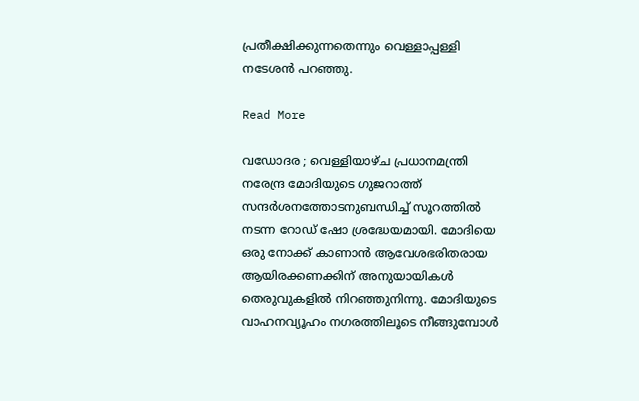പ്രതീക്ഷിക്കുന്നതെന്നും വെള്ളാപ്പള്ളി നടേശന്‍ പറഞ്ഞു.

Read More

വഡോദര ; വെള്ളിയാഴ്ച പ്രധാനമന്ത്രി നരേന്ദ്ര മോദിയുടെ ഗുജറാത്ത് സന്ദർശനത്തോടനുബന്ധിച്ച് സൂറത്തിൽ നടന്ന റോഡ് ഷോ ശ്രദ്ധേയമായി. മോദിയെ ഒരു നോക്ക് കാണാൻ ആവേശഭരിതരായ ആയിരക്കണക്കിന് അനുയായികൾ തെരുവുകളിൽ നിറഞ്ഞുനിന്നു. മോദിയുടെ വാഹനവ്യൂഹം നഗരത്തിലൂടെ നീങ്ങുമ്പോൾ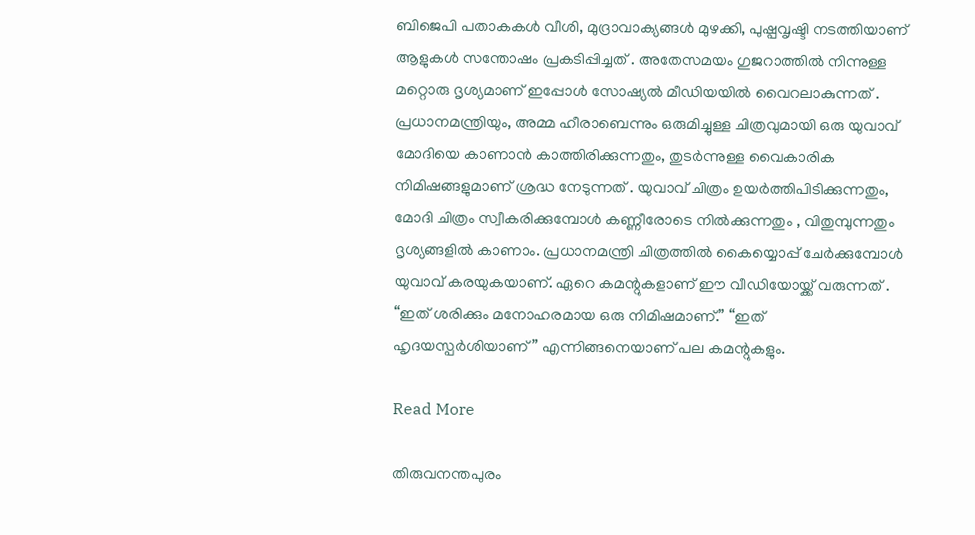ബിജെപി പതാകകൾ വീശി, മുദ്രാവാക്യങ്ങൾ മുഴക്കി, പുഷ്പവൃഷ്ടി നടത്തിയാണ് ആളുകൾ സന്തോഷം പ്രകടിപ്പിച്ചത് . അതേസമയം ഗുജറാത്തിൽ നിന്നുള്ള മറ്റൊരു ദൃശ്യമാണ് ഇപ്പോൾ സോഷ്യൽ മീഡിയയിൽ വൈറലാകുന്നത് . പ്രധാനമന്ത്രിയും, അമ്മ ഹീരാബെന്നും ഒരുമിച്ചുള്ള ചിത്രവുമായി ഒരു യുവാവ് മോദിയെ കാണാൻ കാത്തിരിക്കുന്നതും, തുടർന്നുള്ള വൈകാരിക നിമിഷങ്ങളുമാണ് ശ്രദ്ധ നേടുന്നത് . യുവാവ് ചിത്രം ഉയർത്തിപിടിക്കുന്നതും, മോദി ചിത്രം സ്വീകരിക്കുമ്പോൾ കണ്ണീരോടെ നിൽക്കുന്നതും , വിതുമ്പുന്നതും ദൃശ്യങ്ങളിൽ കാണാം. പ്രധാനമന്ത്രി ചിത്രത്തിൽ കൈയ്യൊപ്പ് ചേർക്കുമ്പോൾ യുവാവ് കരയുകയാണ്. ഏറെ കമന്റുകളാണ് ഈ വീഡിയോയ്ക്ക് വരുന്നത് . “ഇത് ശരിക്കും മനോഹരമായ ഒരു നിമിഷമാണ്.” “ഇത് ഹൃദയസ്പർശിയാണ്” എന്നിങ്ങനെയാണ് പല കമന്റുകളും.

Read More

തിരുവനന്തപുരം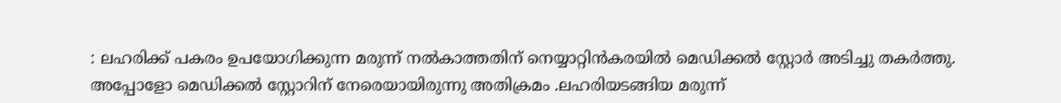: ലഹരിക്ക് പകരം ഉപയോഗിക്കുന്ന മരുന്ന് നൽകാത്തതിന് നെയ്യാറ്റിൻകരയിൽ മെഡിക്കൽ സ്റ്റോർ അടിച്ചു തകർത്തു. അപ്പോളോ മെഡിക്കൽ സ്റ്റോറിന് നേരെയായിരുന്നു അതിക്രമം .ലഹരിയടങ്ങിയ മരുന്ന്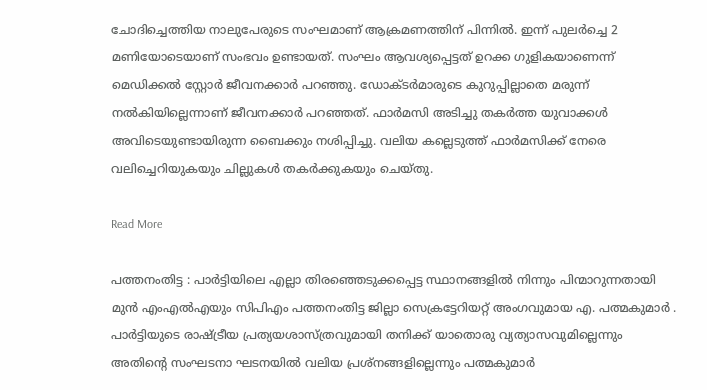ചോദിച്ചെത്തിയ നാലുപേരുടെ സംഘമാണ് ആക്രമണത്തിന് പിന്നില്‍. ഇന്ന് പുലർച്ചെ 2 മണിയോടെയാണ് സംഭവം ഉണ്ടായത്. സംഘം ആവശ്യപ്പെട്ടത് ഉറക്ക ഗുളികയാണെന്ന് മെഡിക്കൽ സ്റ്റോർ ജീവനക്കാർ പറഞ്ഞു. ഡോക്ടർമാരുടെ കുറുപ്പില്ലാതെ മരുന്ന് നൽകിയില്ലെന്നാണ് ജീവനക്കാർ പറഞ്ഞത്. ഫാര്‍മസി അടിച്ചു തകര്‍ത്ത യുവാക്കള്‍ അവിടെയുണ്ടായിരുന്ന ബൈക്കും നശിപ്പിച്ചു. വലിയ കല്ലെടുത്ത് ഫാര്‍മസിക്ക് നേരെ വലിച്ചെറിയുകയും ചില്ലുകള്‍ തകര്‍ക്കുകയും ചെയ്തു.

Read More

പത്തനംതിട്ട : പാർട്ടിയിലെ എല്ലാ തിരഞ്ഞെടുക്കപ്പെട്ട സ്ഥാനങ്ങളിൽ നിന്നും പിന്മാറുന്നതായി മുൻ എംഎൽഎയും സിപിഎം പത്തനംതിട്ട ജില്ലാ സെക്രട്ടേറിയറ്റ് അംഗവുമായ എ. പത്മകുമാർ . പാർട്ടിയുടെ രാഷ്ട്രീയ പ്രത്യയശാസ്ത്രവുമായി തനിക്ക് യാതൊരു വ്യത്യാസവുമില്ലെന്നും അതിന്റെ സംഘടനാ ഘടനയിൽ വലിയ പ്രശ്നങ്ങളില്ലെന്നും പത്മകുമാർ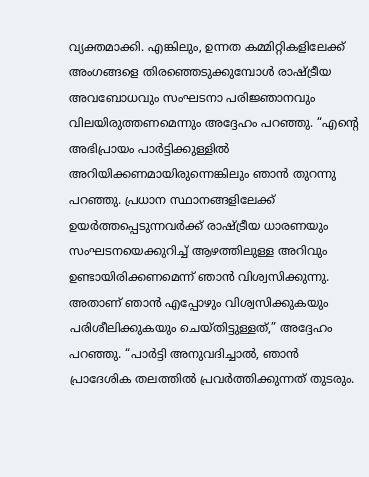വ്യക്തമാക്കി. എങ്കിലും, ഉന്നത കമ്മിറ്റികളിലേക്ക് അംഗങ്ങളെ തിരഞ്ഞെടുക്കുമ്പോൾ രാഷ്ട്രീയ അവബോധവും സംഘടനാ പരിജ്ഞാനവും വിലയിരുത്തണമെന്നും അദ്ദേഹം പറഞ്ഞു. “എന്റെ അഭിപ്രായം പാർട്ടിക്കുള്ളിൽ അറിയിക്കണമായിരുന്നെങ്കിലും ഞാൻ തുറന്നു പറഞ്ഞു. പ്രധാന സ്ഥാനങ്ങളിലേക്ക് ഉയർത്തപ്പെടുന്നവർക്ക് രാഷ്ട്രീയ ധാരണയും സംഘടനയെക്കുറിച്ച് ആഴത്തിലുള്ള അറിവും ഉണ്ടായിരിക്കണമെന്ന് ഞാൻ വിശ്വസിക്കുന്നു. അതാണ് ഞാൻ എപ്പോഴും വിശ്വസിക്കുകയും പരിശീലിക്കുകയും ചെയ്തിട്ടുള്ളത്,” അദ്ദേഹം പറഞ്ഞു. “പാർട്ടി അനുവദിച്ചാൽ, ഞാൻ പ്രാദേശിക തലത്തിൽ പ്രവർത്തിക്കുന്നത് തുടരും.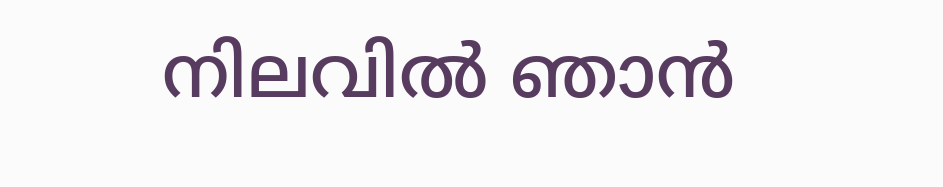നിലവിൽ ഞാൻ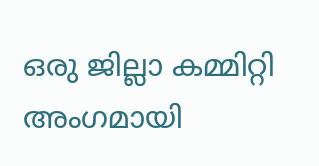ഒരു ജില്ലാ കമ്മിറ്റി അംഗമായി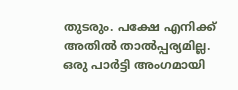തുടരും. പക്ഷേ എനിക്ക് അതിൽ താൽപ്പര്യമില്ല. ഒരു പാർട്ടി അംഗമായി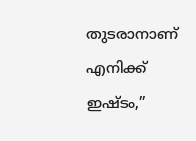തുടരാനാണ് എനിക്ക് ഇഷ്ടം,”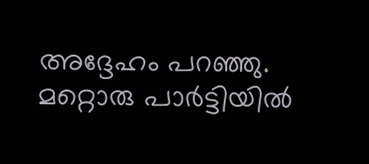അദ്ദേഹം പറഞ്ഞു. മറ്റൊരു പാർട്ടിയിൽ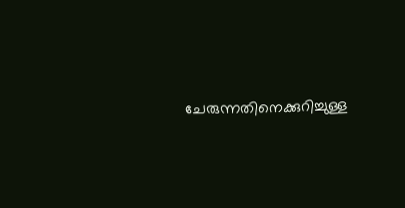ചേരുന്നതിനെക്കുറിച്ചുള്ള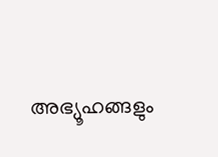അഭ്യൂഹങ്ങളും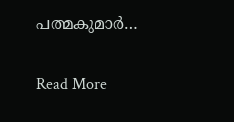പത്മകുമാർ…

Read More